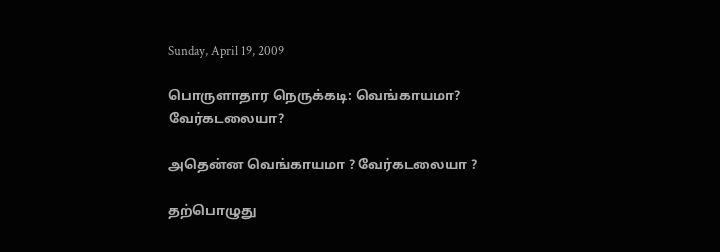Sunday, April 19, 2009

பொருளாதார நெருக்கடி: வெங்காயமா? வேர்கடலையா?

அதென்ன வெங்காயமா ? வேர்கடலையா ?

தற்பொழுது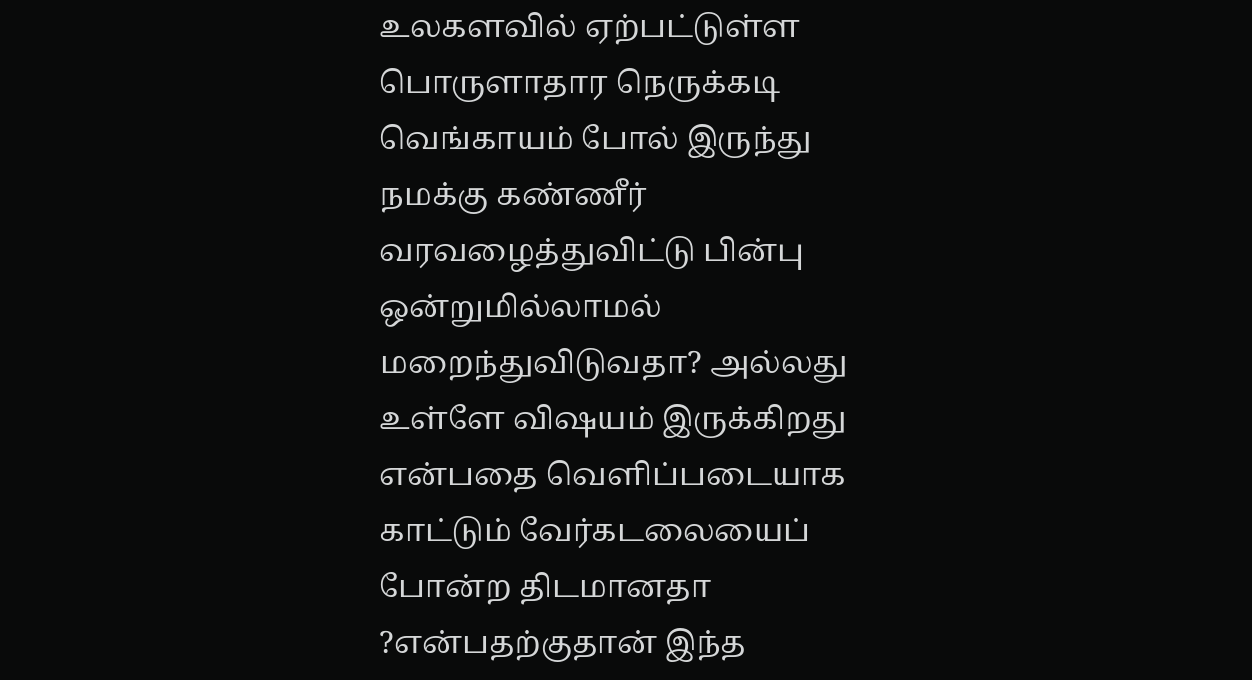உலகளவில் ஏற்பட்டுள்ள பொருளாதார நெருக்கடி வெங்காயம் போல் இருந்து நமக்கு கண்ணீர் வரவழைத்துவிட்டு பின்பு ஒன்றுமில்லாமல் மறைந்துவிடுவதா? அல்லது உள்ளே விஷயம் இருக்கிறது என்பதை வெளிப்படையாக காட்டும் வேர்கடலையைப் போன்ற திடமானதா ?என்பதற்குதான் இந்த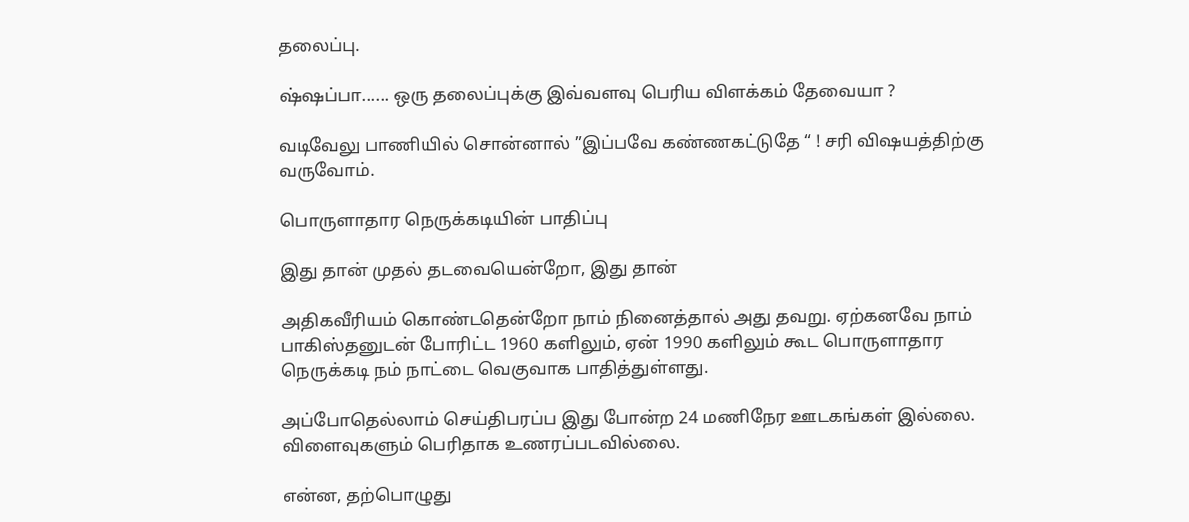தலைப்பு.

ஷ்ஷப்பா...... ஒரு தலைப்புக்கு இவ்வளவு பெரிய விளக்கம் தேவையா ?

வடிவேலு பாணியில் சொன்னால் ”இப்பவே கண்ணகட்டுதே “ ! சரி விஷயத்திற்கு வருவோம்.

பொருளாதார நெருக்கடியின் பாதிப்பு

இது தான் முதல் தடவையென்றோ, இது தான்

அதிகவீரியம் கொண்டதென்றோ நாம் நினைத்தால் அது தவறு. ஏற்கனவே நாம் பாகிஸ்தனுடன் போரிட்ட 1960 களிலும், ஏன் 1990 களிலும் கூட பொருளாதார நெருக்கடி நம் நாட்டை வெகுவாக பாதித்துள்ளது.

அப்போதெல்லாம் செய்திபரப்ப இது போன்ற 24 மணிநேர ஊடகங்கள் இல்லை. விளைவுகளும் பெரிதாக உணரப்படவில்லை.

என்ன, தற்பொழுது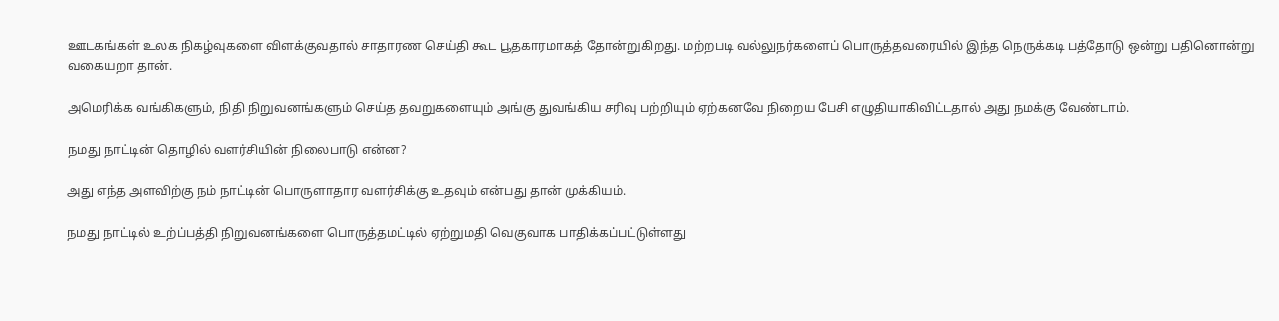ஊடகங்கள் உலக நிகழ்வுகளை விளக்குவதால் சாதாரண செய்தி கூட பூதகாரமாகத் தோன்றுகிறது. மற்றபடி வல்லுநர்களைப் பொருத்தவரையில் இந்த நெருக்கடி பத்தோடு ஒன்று பதினொன்று வகையறா தான்.

அமெரிக்க வங்கிகளும், நிதி நிறுவனங்களும் செய்த தவறுகளையும் அங்கு துவங்கிய சரிவு பற்றியும் ஏற்கனவே நிறைய பேசி எழுதியாகிவிட்டதால் அது நமக்கு வேண்டாம்.

நமது நாட்டின் தொழில் வளர்சியின் நிலைபாடு என்ன?

அது எந்த அளவிற்கு நம் நாட்டின் பொருளாதார வளர்சிக்கு உதவும் என்பது தான் முக்கியம்.

நமது நாட்டில் உற்ப்பத்தி நிறுவனங்களை பொருத்தமட்டில் ஏற்றுமதி வெகுவாக பாதிக்கப்பட்டுள்ளது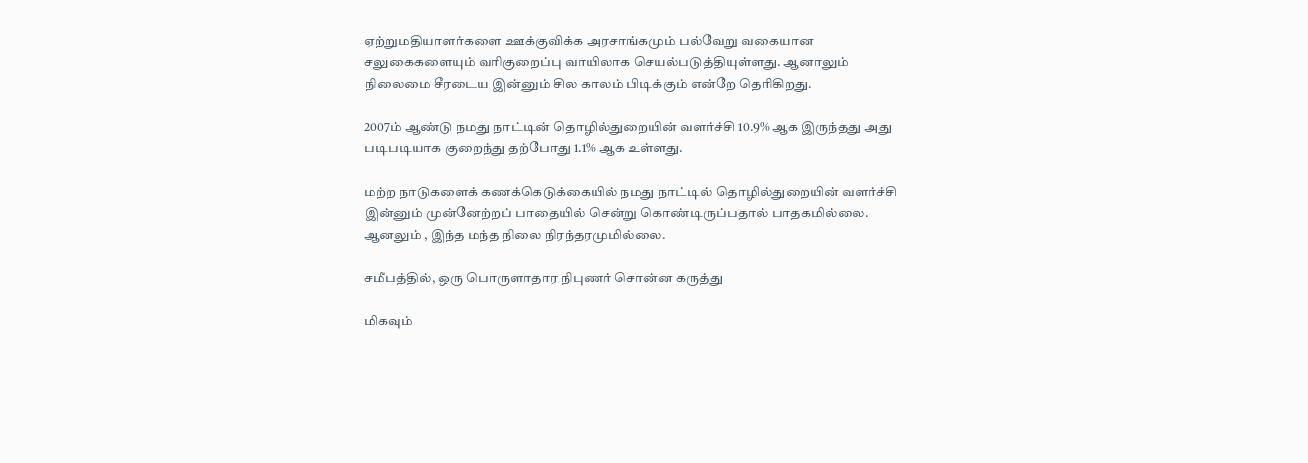ஏற்றுமதியாளர்களை ஊக்குவிக்க அரசாங்கமும் பல்வேறு வகையான சலுகைகளையும் வரிகுறைப்பு வாயிலாக செயல்படுத்தியுள்ளது. ஆனாலும் நிலைமை சீரடைய இன்னும் சில காலம் பிடிக்கும் என்றே தெரிகிறது.

2007ம் ஆண்டு நமது நாட்டின் தொழில்துறையின் வளர்ச்சி 10.9% ஆக இருந்தது அது படிபடியாக குறைந்து தற்போது 1.1% ஆக உள்ளது.

மற்ற நாடுகளைக் கணக்கெடுக்கையில் நமது நாட்டில் தொழில்துறையின் வளர்ச்சி இன்னும் முன்னேற்றப் பாதையில் சென்று கொண்டிருப்பதால் பாதகமில்லை. ஆனலும் , இந்த மந்த நிலை நிரந்தரமுமில்லை.

சமீபத்தில், ஒரு பொருளாதார நிபுணர் சொன்ன கருத்து

மிகவும்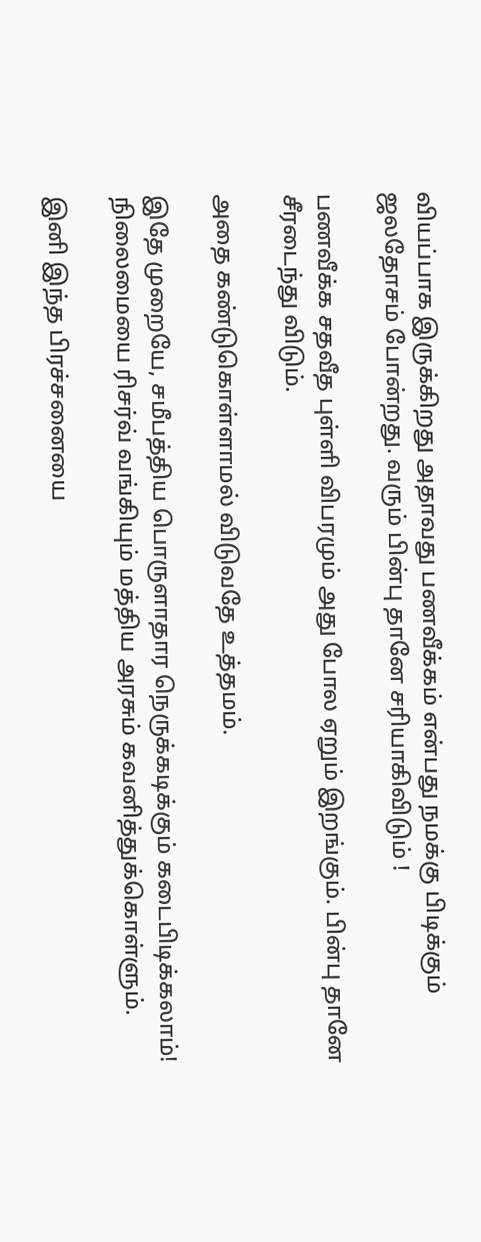வியப்பாக இருக்கிறது அதாவது பணவீக்கம் என்பது நமக்கு பிடிக்கும் ஜலதோசம் போன்றது. வரும் பின்பு தானே சரியாகிவிடும் !

பணவீக்க சதவீத புள்ளி விபரமும் அது போல ஏறும் இறங்கும். பின்பு தானே சீரடைந்து விடும்.

அதை கண்டுகொள்ளாமல் விடுவதே உத்தமம்.

இதே முறையே, சமீபத்திய பொருளாதார நெருக்கடிக்கும் கடைபிடிக்கலாம்! நிலைமையை ரிசர்வ் வங்கியும் மத்திய அரசும் கவனித்துக்கொள்ளும்.

இனி இந்த பிரச்சனையை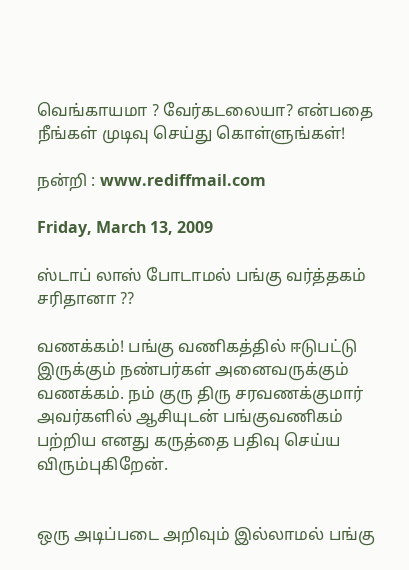வெங்காயமா ? வேர்கடலையா? என்பதை நீங்கள் முடிவு செய்து கொள்ளுங்கள்!

நன்றி : www.rediffmail.com

Friday, March 13, 2009

ஸ்டாப் லாஸ் போடாமல் பங்கு வர்த்தகம் சரிதானா ??

வணக்கம்! பங்கு வணிகத்தில் ஈடுபட்டு இருக்கும் நண்பர்கள் அனைவருக்கும் வணக்கம். நம் குரு திரு சரவணக்குமார் அவர்களில் ஆசியுடன் பங்குவணிகம் பற்றிய எனது கருத்தை பதிவு செய்ய விரும்புகிறேன்.


ஒரு அடிப்படை அறிவும் இல்லாமல் பங்கு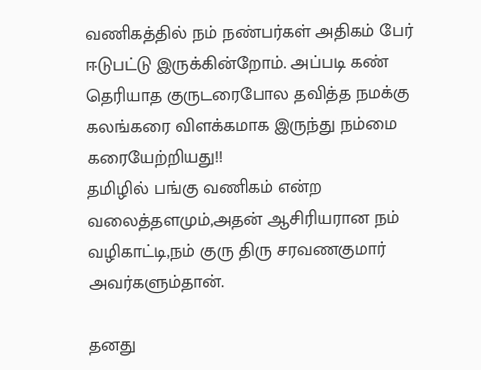வணிகத்தில் நம் நண்பர்கள் அதிகம் பேர் ஈடுபட்டு இருக்கின்றோம். அப்படி கண் தெரியாத குருடரைபோல தவித்த நமக்கு கலங்கரை விளக்கமாக இருந்து நம்மை கரையேற்றியது!!
தமிழில் பங்கு வணிகம் என்ற வலைத்தளமும்,அதன் ஆசிரியரான நம் வழிகாட்டி,நம் குரு திரு சரவணகுமார் அவர்களும்தான்.

தனது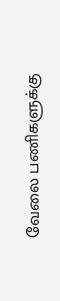வேலை பணிகளுக்கு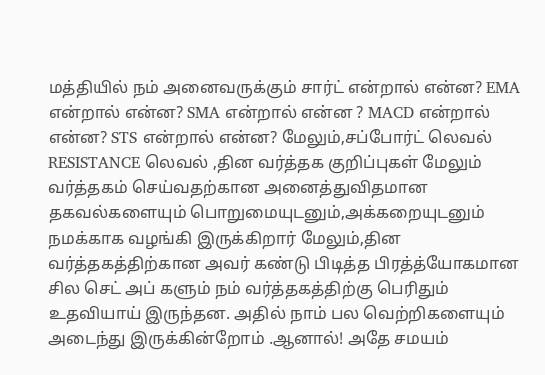மத்தியில் நம் அனைவருக்கும் சார்ட் என்றால் என்ன? EMA என்றால் என்ன? SMA என்றால் என்ன ? MACD என்றால் என்ன? STS என்றால் என்ன? மேலும்,சப்போர்ட் லெவல் RESISTANCE லெவல் ,தின வர்த்தக குறிப்புகள் மேலும் வர்த்தகம் செய்வதற்கான அனைத்துவிதமான தகவல்களையும் பொறுமையுடனும்,அக்கறையுடனும் நமக்காக வழங்கி இருக்கிறார் மேலும்,தின வர்த்தகத்திற்கான அவர் கண்டு பிடித்த பிரத்த்யோகமான சில செட் அப் களும் நம் வர்த்தகத்திற்கு பெரிதும் உதவியாய் இருந்தன. அதில் நாம் பல வெற்றிகளையும் அடைந்து இருக்கின்றோம் .ஆனால்! அதே சமயம்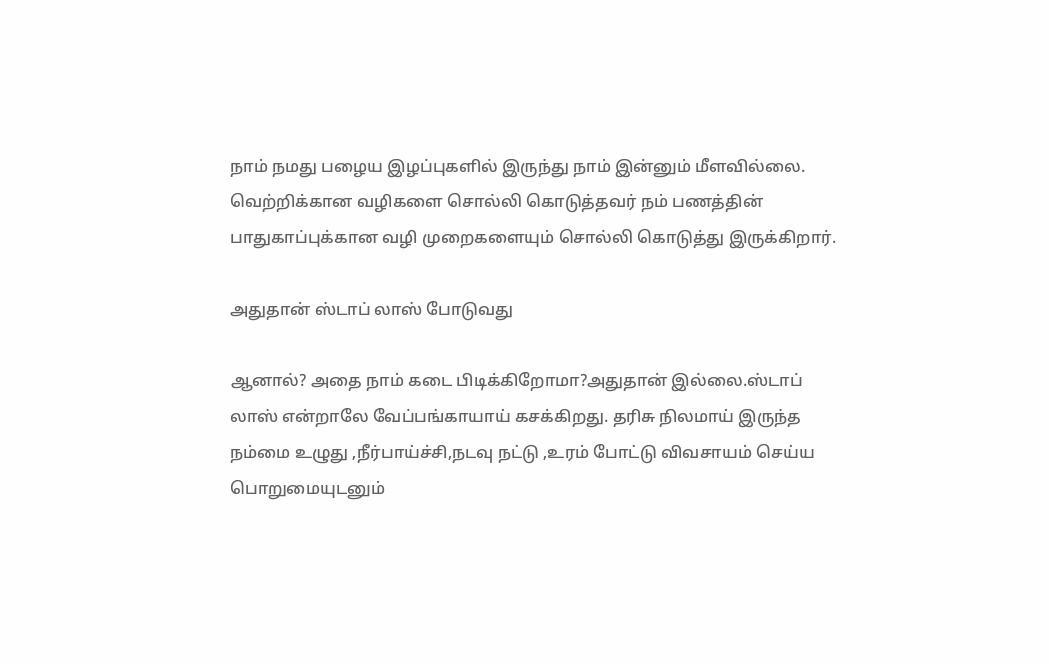நாம் நமது பழைய இழப்புகளில் இருந்து நாம் இன்னும் மீளவில்லை. வெற்றிக்கான வழிகளை சொல்லி கொடுத்தவர் நம் பணத்தின் பாதுகாப்புக்கான வழி முறைகளையும் சொல்லி கொடுத்து இருக்கிறார்.

அதுதான் ஸ்டாப் லாஸ் போடுவது

ஆனால்? அதை நாம் கடை பிடிக்கிறோமா?அதுதான் இல்லை.ஸ்டாப் லாஸ் என்றாலே வேப்பங்காயாய் கசக்கிறது. தரிசு நிலமாய் இருந்த நம்மை உழுது ,நீர்பாய்ச்சி,நடவு நட்டு ,உரம் போட்டு விவசாயம் செய்ய பொறுமையுடனும்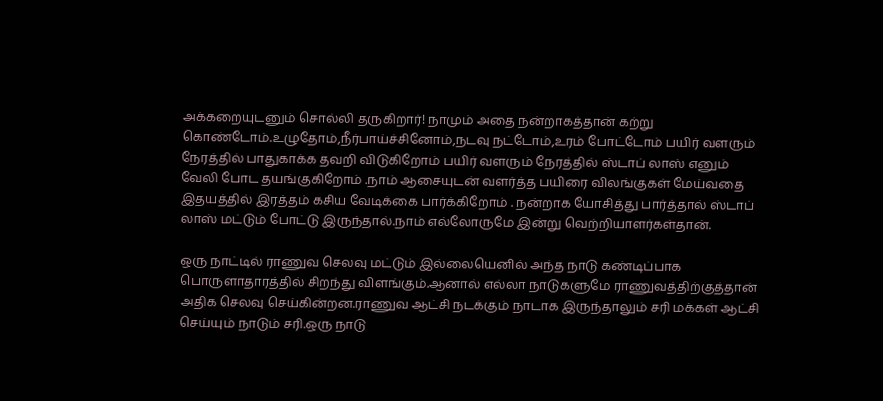அக்கறையுடனும் சொல்லி தருகிறார்! நாமும் அதை நன்றாகத்தான் கற்று கொண்டோம்.உழுதோம்,நீர்பாய்ச்சினோம்,நடவு நட்டோம்,உரம் போட்டோம் பயிர் வளரும் நேரத்தில் பாதுகாக்க தவறி விடுகிறோம் பயிர் வளரும் நேரத்தில் ஸ்டாப் லாஸ் எனும் வேலி போட தயங்குகிறோம் .நாம் ஆசையுடன் வளர்த்த பயிரை விலங்குகள் மேய்வதை இதயத்தில் இரத்தம் கசிய வேடிக்கை பார்க்கிறோம் . நன்றாக யோசித்து பார்த்தால் ஸ்டாப் லாஸ் மட்டும் போட்டு இருந்தால்.நாம் எல்லோருமே இன்று வெற்றியாளர்கள்தான்.

ஒரு நாட்டில் ராணுவ செலவு மட்டும் இல்லையெனில் அந்த நாடு கண்டிப்பாக பொருளாதாரத்தில் சிறந்து விளங்கும்.ஆனால் எல்லா நாடுகளுமே ராணுவத்திற்குத்தான் அதிக செலவு செய்கின்றன.ராணுவ ஆட்சி நடக்கும் நாடாக இருந்தாலும் சரி மக்கள் ஆட்சி செய்யும் நாடும் சரி.ஒரு நாடு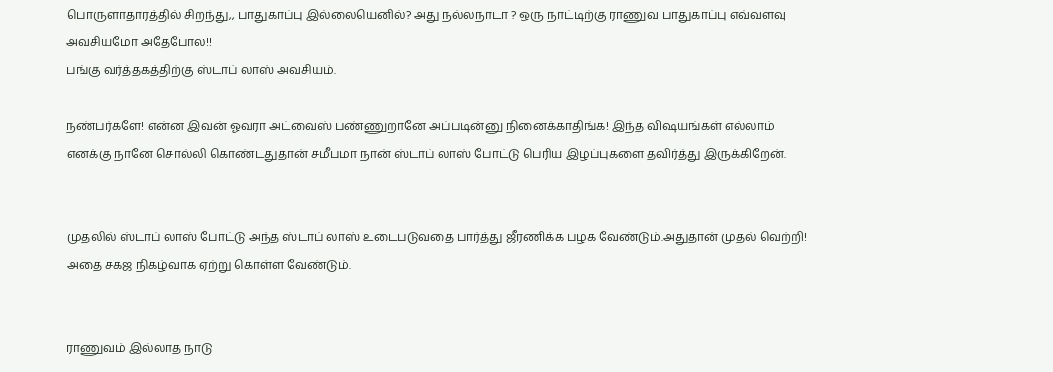பொருளாதாரத்தில் சிறந்து,, பாதுகாப்பு இல்லையெனில்? அது நல்லநாடா ? ஒரு நாட்டிற்கு ராணுவ பாதுகாப்பு எவ்வளவு அவசியமோ அதேபோல!!
பங்கு வர்த்தகத்திற்கு ஸ்டாப் லாஸ் அவசியம்.

நண்பர்களே! என்ன இவன் ஓவரா அட்வைஸ் பண்ணுறானே அப்படின்னு நினைக்காதிங்க! இந்த விஷயங்கள் எல்லாம் எனக்கு நானே சொல்லி கொண்டதுதான் சமீபமா நான் ஸ்டாப் லாஸ் போட்டு பெரிய இழப்புகளை தவிர்த்து இருக்கிறேன்.


முதலில் ஸ்டாப் லாஸ் போட்டு அந்த ஸ்டாப் லாஸ் உடைபடுவதை பார்த்து ஜீரணிக்க பழக வேண்டும்.அதுதான் முதல் வெற்றி! அதை சகஜ நிகழ்வாக ஏற்று கொள்ள வேண்டும்.


ராணுவம் இல்லாத நாடு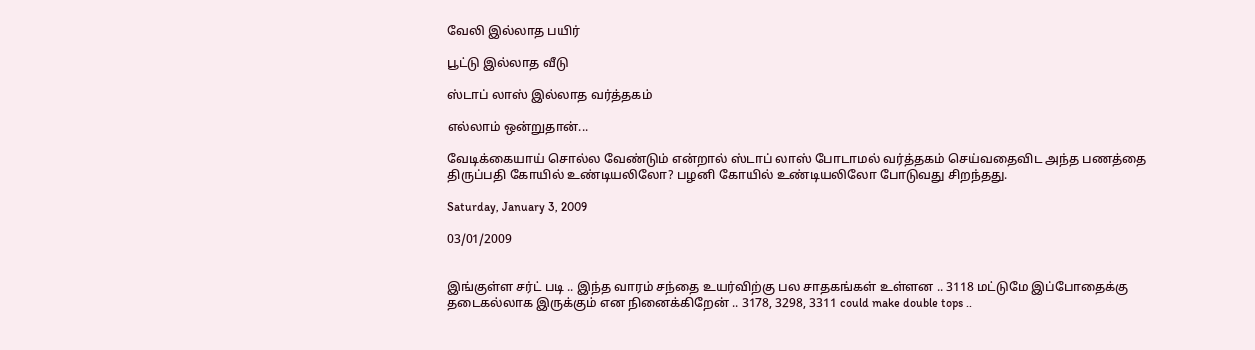வேலி இல்லாத பயிர்

பூட்டு இல்லாத வீடு

ஸ்டாப் லாஸ் இல்லாத வர்த்தகம்

எல்லாம் ஒன்றுதான்...

வேடிக்கையாய் சொல்ல வேண்டும் என்றால் ஸ்டாப் லாஸ் போடாமல் வர்த்தகம் செய்வதைவிட அந்த பணத்தை திருப்பதி கோயில் உண்டியலிலோ? பழனி கோயில் உண்டியலிலோ போடுவது சிறந்தது.

Saturday, January 3, 2009

03/01/2009


இங்குள்ள சர்ட் படி .. இந்த வாரம் சந்தை உயர்விற்கு பல சாதகங்கள் உள்ளன .. 3118 மட்டுமே இப்போதைக்கு தடைகல்லாக இருக்கும் என நினைக்கிறேன் .. 3178, 3298, 3311 could make double tops ..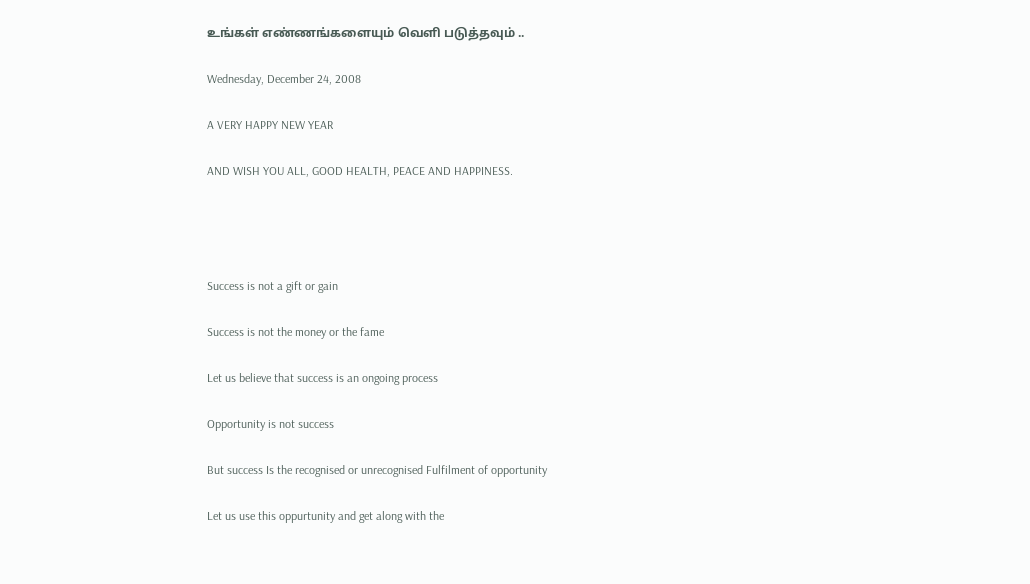உங்கள் எண்ணங்களையும் வெளி படுத்தவும் ..

Wednesday, December 24, 2008

A VERY HAPPY NEW YEAR

AND WISH YOU ALL, GOOD HEALTH, PEACE AND HAPPINESS.




Success is not a gift or gain

Success is not the money or the fame

Let us believe that success is an ongoing process

Opportunity is not success

But success Is the recognised or unrecognised Fulfilment of opportunity

Let us use this oppurtunity and get along with the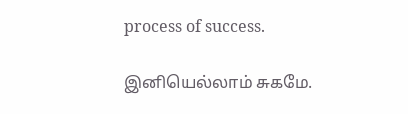process of success.

இனியெல்லாம் சுகமே.